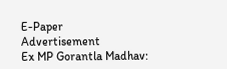E-Paper
Advertisement
Ex MP Gorantla Madhav: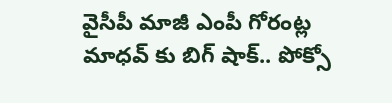వైసీపీ మాజీ ఎంపీ గోరంట్ల మాధవ్ కు బిగ్ షాక్.. పోక్సో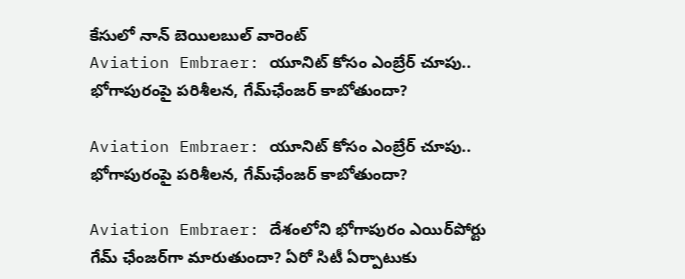కేసులో నాన్ బెయిలబుల్ వారెంట్
Aviation Embraer: యూనిట్ కోసం ఎంబ్రేర్ చూపు.. భోగాపురంపై పరిశీలన, గేమ్‌ఛేంజర్ కాబోతుందా?

Aviation Embraer: యూనిట్ కోసం ఎంబ్రేర్ చూపు.. భోగాపురంపై పరిశీలన, గేమ్‌ఛేంజర్ కాబోతుందా?

Aviation Embraer: దేశంలోని భోగాపురం ఎయిర్‌పోర్టు గేమ్ ఛేంజర్‌గా మారుతుందా? ఏరో సిటీ ఏర్పాటుకు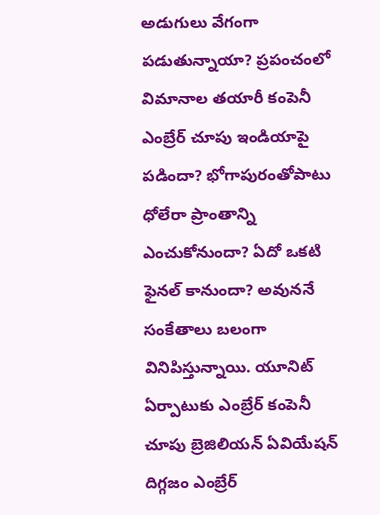అడుగులు వేగంగా పడుతున్నాయా? ప్రపంచంలో విమానాల తయారీ కంపెనీ ఎంబ్రేర్ చూపు ఇండియాపై పడిందా? భోగాపురంతోపాటు ధోలేరా ప్రాంతాన్ని ఎంచుకోనుందా? ఏదో ఒకటి ఫైనల్ కానుందా? అవుననే సంకేతాలు బలంగా వినిపిస్తున్నాయి. యూనిట్ ఏర్పాటుకు ఎంబ్రేర్ కంపెనీ చూపు బ్రెజిలియన్ ఏవియేషన్ దిగ్గజం ఎంబ్రేర్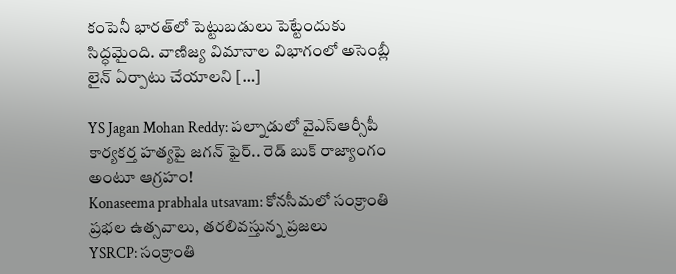కంపెనీ భారత్‌లో పెట్టుబడులు పెట్టేందుకు సిద్ధమైంది. వాణిజ్య విమానాల విభాగంలో అసెంబ్లీ లైన్ ఏర్పాటు చేయాలని […]

YS Jagan Mohan Reddy: పల్నాడులో వైఎస్ఆర్సీపీ కార్యకర్త హత్యపై జగన్ ఫైర్.. రెడ్ బుక్ రాజ్యాంగం అంటూ ఆగ్రహం!
Konaseema prabhala utsavam: కోనసీమలో సంక్రాంతి ప్రభల ఉత్సవాలు, తరలివస్తున్న ప్రజలు
YSRCP: సంక్రాంతి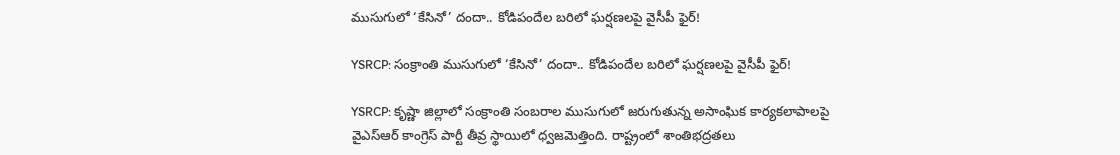ముసుగులో ‘కేసినో’ దందా.. కోడిపందేల బరిలో ఘర్షణలపై వైసీపీ ఫైర్!

YSRCP: సంక్రాంతి ముసుగులో ‘కేసినో’ దందా.. కోడిపందేల బరిలో ఘర్షణలపై వైసీపీ ఫైర్!

YSRCP: కృష్ణా జిల్లాలో సంక్రాంతి సంబరాల ముసుగులో జరుగుతున్న అసాంఘిక కార్యకలాపాలపై వైఎస్ఆర్ కాంగ్రెస్ పార్టీ తీవ్ర స్థాయిలో ధ్వజమెత్తింది. రాష్ట్రంలో శాంతిభద్రతలు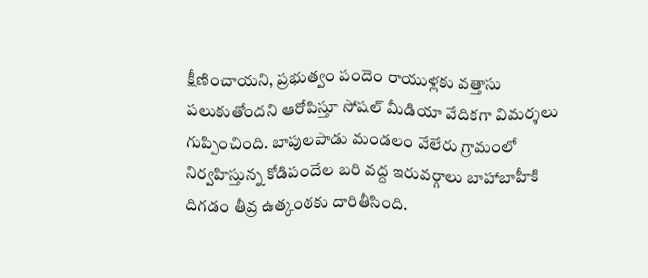క్షీణించాయని, ప్రభుత్వం పందెం రాయుళ్లకు వత్తాసు పలుకుతోందని ఆరోపిస్తూ సోషల్ మీడియా వేదికగా విమర్శలు గుప్పించింది. బాపులపాడు మండలం వేలేరు గ్రామంలో నిర్వహిస్తున్న కోడిపందేల బరి వద్ద ఇరువర్గాలు బాహాబాహీకి దిగడం తీవ్ర ఉత్కంఠకు దారితీసింది.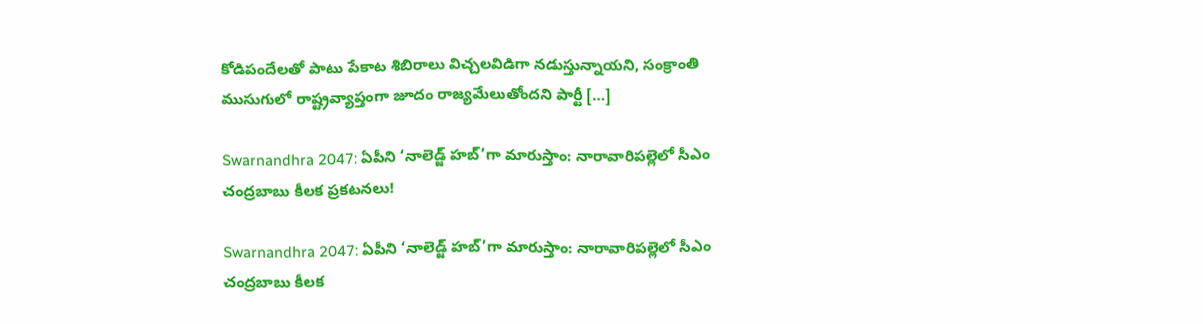కోడిపందేలతో పాటు పేకాట శిబిరాలు విచ్చలవిడిగా నడుస్తున్నాయని, సంక్రాంతి ముసుగులో రాష్ట్రవ్యాప్తంగా జూదం రాజ్యమేలుతోందని పార్టీ […]

Swarnandhra 2047: ఏపీని ‘నాలెడ్జ్ హబ్’గా మారుస్తాం: నారావారిపల్లెలో సీఎం చంద్రబాబు కీలక ప్రకటనలు!

Swarnandhra 2047: ఏపీని ‘నాలెడ్జ్ హబ్’గా మారుస్తాం: నారావారిపల్లెలో సీఎం చంద్రబాబు కీలక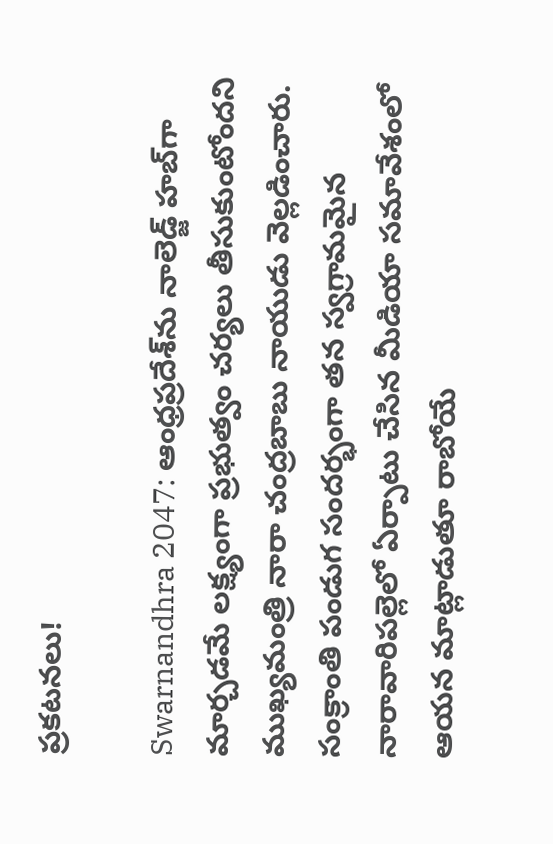ప్రకటనలు!

Swarnandhra 2047: ఆంధ్రప్రదేశ్‌ను నాలెడ్జ్ హబ్‌గా మార్చడమే లక్ష్యంగా ప్రభుత్వం చర్యలు తీసుకుంటోందని ముఖ్యమంత్రి నారా చంద్రబాబు నాయుడు వెల్లడించారు. సంక్రాంతి పండుగ సందర్భంగా తన స్వగ్రామమైన నారావారిపల్లెలో ఏర్పాటు చేసిన మీడియా సమావేశంలో ఆయన మాట్లాడుతూ రాబోయే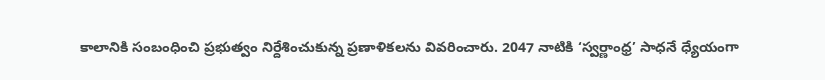కాలానికి సంబంధించి ప్రభుత్వం నిర్దేశించుకున్న ప్రణాళికలను వివరించారు. 2047 నాటికి ‘స్వర్ణాంధ్ర’ సాధనే ధ్యేయంగా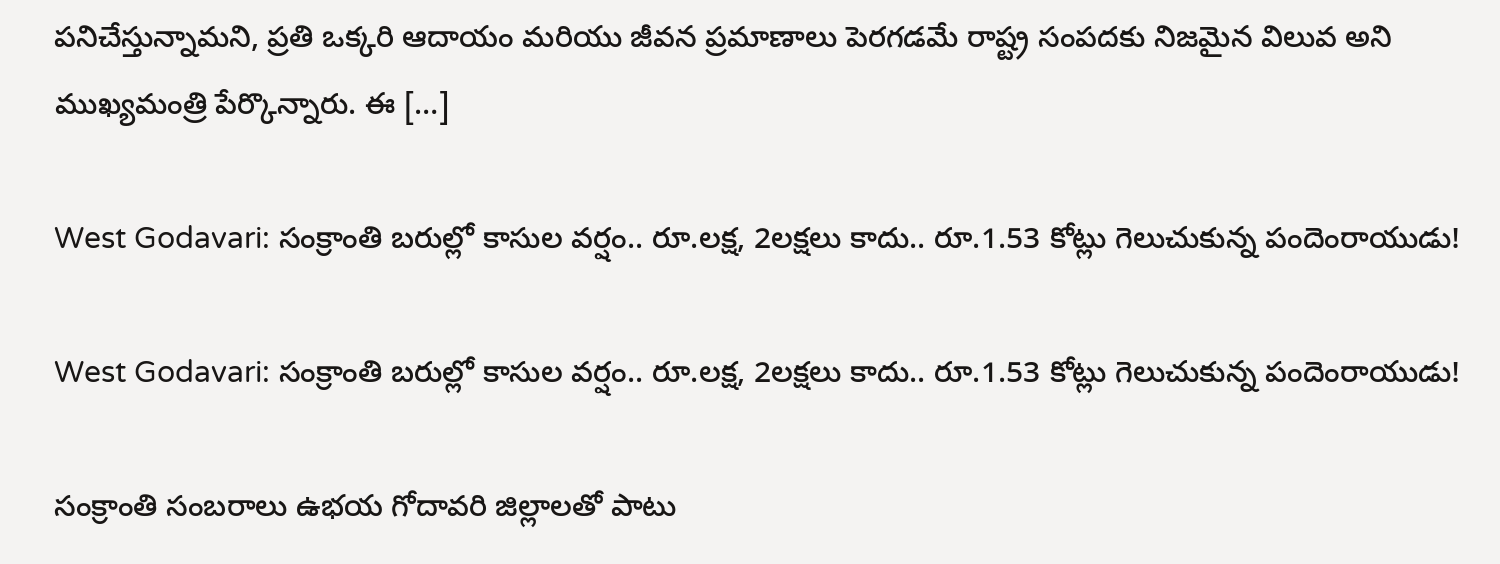పనిచేస్తున్నామని, ప్రతి ఒక్కరి ఆదాయం మరియు జీవన ప్రమాణాలు పెరగడమే రాష్ట్ర సంపదకు నిజమైన విలువ అని ముఖ్యమంత్రి పేర్కొన్నారు. ఈ […]

West Godavari: సంక్రాంతి బరుల్లో కాసుల వర్షం.. రూ.లక్ష, 2లక్షలు కాదు.. రూ.1.53 కోట్లు గెలుచుకున్న పందెంరాయుడు!

West Godavari: సంక్రాంతి బరుల్లో కాసుల వర్షం.. రూ.లక్ష, 2లక్షలు కాదు.. రూ.1.53 కోట్లు గెలుచుకున్న పందెంరాయుడు!

సంక్రాంతి సంబరాలు ఉభయ గోదావరి జిల్లాలతో పాటు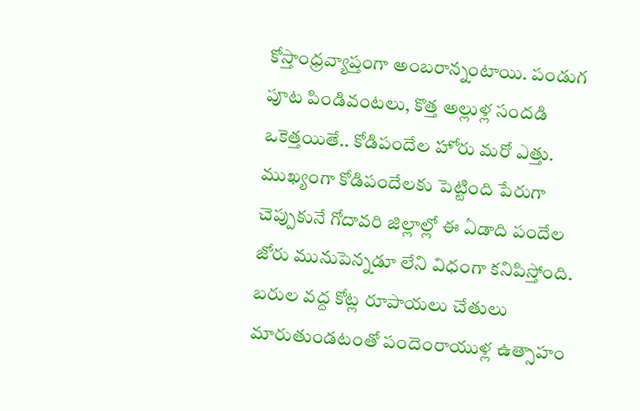కోస్తాంధ్రవ్యాప్తంగా అంబరాన్నంటాయి. పండుగ పూట పిండివంటలు, కొత్త అల్లుళ్ల సందడి ఒకెత్తయితే.. కోడిపందేల హోరు మరో ఎత్తు. ముఖ్యంగా కోడిపందేలకు పెట్టింది పేరుగా చెప్పుకునే గోదావరి జిల్లాల్లో ఈ ఏడాది పందేల జోరు మునుపెన్నడూ లేని విధంగా కనిపిస్తోంది. బరుల వద్ద కోట్ల రూపాయలు చేతులు మారుతుండటంతో పందెంరాయుళ్ల ఉత్సాహం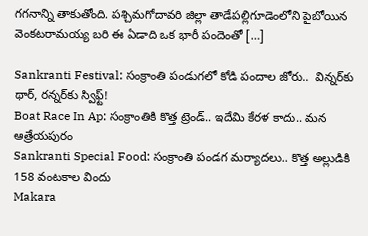గగనాన్ని తాకుతోంది. పశ్చిమగోదావరి జిల్లా తాడేపల్లిగూడెంలోని పైబోయిన వెంకటరామయ్య బరి ఈ ఏడాది ఒక భారీ పందెంతో […]

Sankranti Festival: సంక్రాంతి పండుగలో కోడి పందాల జోరు..  విన్నర్‌కు థార్, రన్నర్‌కు స్విఫ్ట్!
Boat Race In Ap: సంక్రాంతికి కొత్త ట్రెండ్.. ఇదేమి కేరళ కాదు.. మన ఆత్రేయపురం
Sankranti Special Food: సంక్రాంతి పండగ మర్యాదలు.. కొత్త అల్లుడికి 158 వంటకాల విందు
Makara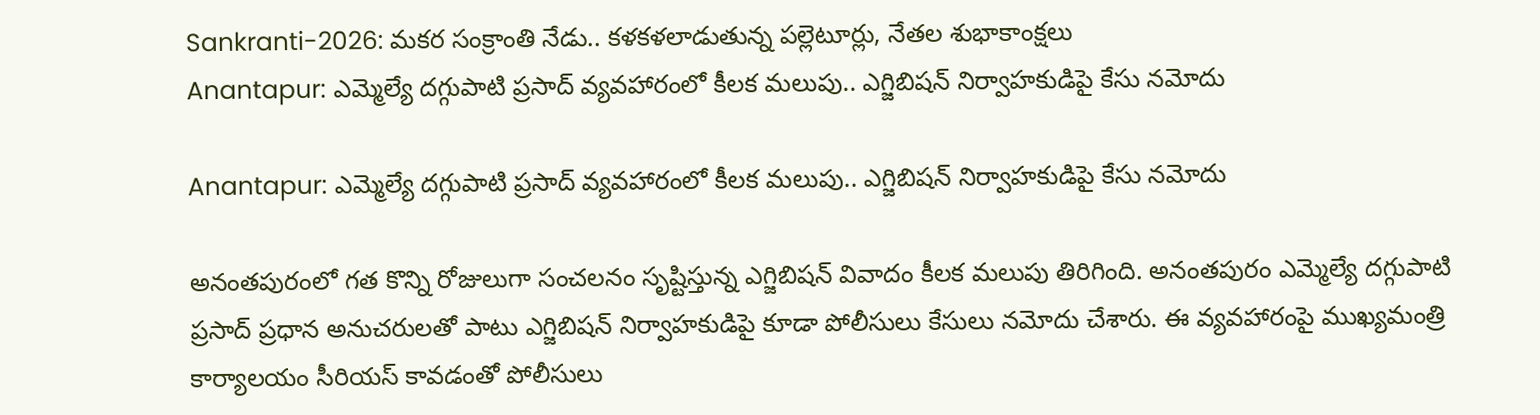Sankranti-2026: మకర సంక్రాంతి నేడు.. కళకళలాడుతున్న పల్లెటూర్లు, నేతల శుభాకాంక్షలు
Anantapur: ఎమ్మెల్యే దగ్గుపాటి ప్రసాద్ వ్యవహారంలో కీలక మలుపు.. ఎగ్జిబిషన్ నిర్వాహకుడిపై కేసు నమోదు

Anantapur: ఎమ్మెల్యే దగ్గుపాటి ప్రసాద్ వ్యవహారంలో కీలక మలుపు.. ఎగ్జిబిషన్ నిర్వాహకుడిపై కేసు నమోదు

అనంతపురంలో గత కొన్ని రోజులుగా సంచలనం సృష్టిస్తున్న ఎగ్జిబిషన్ వివాదం కీలక మలుపు తిరిగింది. అనంతపురం ఎమ్మెల్యే దగ్గుపాటి ప్రసాద్ ప్రధాన అనుచరులతో పాటు ఎగ్జిబిషన్ నిర్వాహకుడిపై కూడా పోలీసులు కేసులు నమోదు చేశారు. ఈ వ్యవహారంపై ముఖ్యమంత్రి కార్యాలయం సీరియస్ కావడంతో పోలీసులు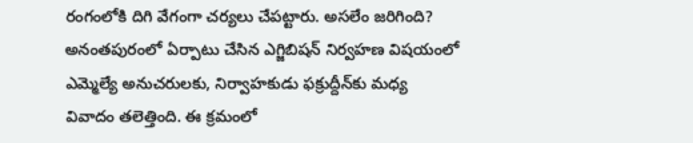రంగంలోకి దిగి వేగంగా చర్యలు చేపట్టారు. అసలేం జరిగింది? అనంతపురంలో ఏర్పాటు చేసిన ఎగ్జిబిషన్ నిర్వహణ విషయంలో ఎమ్మెల్యే అనుచరులకు, నిర్వాహకుడు ఫక్రుద్దీన్‌కు మధ్య వివాదం తలెత్తింది. ఈ క్రమంలో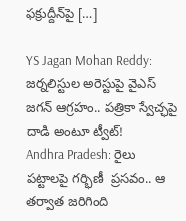ఫక్రుద్దీన్‌పై […]

YS Jagan Mohan Reddy: జర్నలిస్టుల అరెస్టుపై వైఎస్ జగన్ ఆగ్రహం.. పత్రికా స్వేచ్ఛపై దాడి అంటూ ట్వీట్!
Andhra Pradesh: రైలు పట్టాలపై గర్భిణీ  ప్రసవం.. ఆ తర్వాత జరిగింది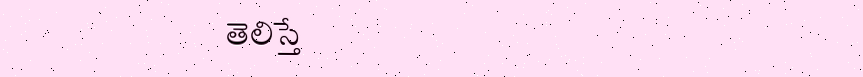తెలిస్తే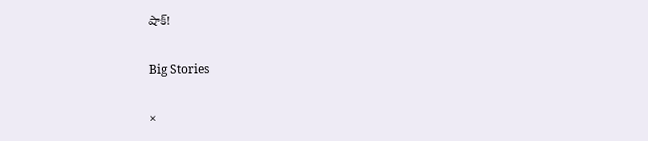షాక్!

Big Stories

×